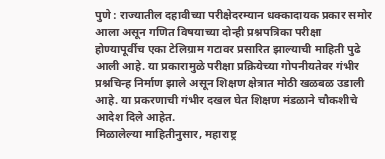पुणे : राज्यातील दहावीच्या परीक्षेदरम्यान धक्कादायक प्रकार समोर आला असून गणित विषयाच्या दोन्ही प्रश्नपत्रिका परीक्षा होण्यापूर्वीच एका टेलिग्राम गटावर प्रसारित झाल्याची माहिती पुढे आली आहे. या प्रकारामुळे परीक्षा प्रक्रियेच्या गोपनीयतेवर गंभीर प्रश्नचिन्ह निर्माण झाले असून शिक्षण क्षेत्रात मोठी खळबळ उडाली आहे. या प्रकरणाची गंभीर दखल घेत शिक्षण मंडळाने चौकशीचे आदेश दिले आहेत.
मिळालेल्या माहितीनुसार, महाराष्ट्र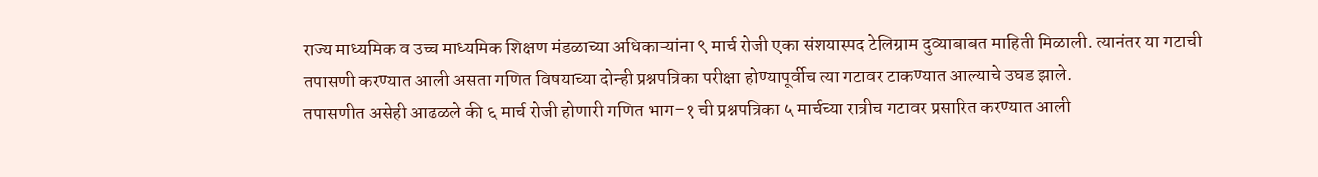राज्य माध्यमिक व उच्च माध्यमिक शिक्षण मंडळाच्या अधिकाऱ्यांना ९ मार्च रोजी एका संशयास्पद टेलिग्राम दुव्याबाबत माहिती मिळाली. त्यानंतर या गटाची तपासणी करण्यात आली असता गणित विषयाच्या दोन्ही प्रश्नपत्रिका परीक्षा होण्यापूर्वीच त्या गटावर टाकण्यात आल्याचे उघड झाले.
तपासणीत असेही आढळले की ६ मार्च रोजी होणारी गणित भाग–१ ची प्रश्नपत्रिका ५ मार्चच्या रात्रीच गटावर प्रसारित करण्यात आली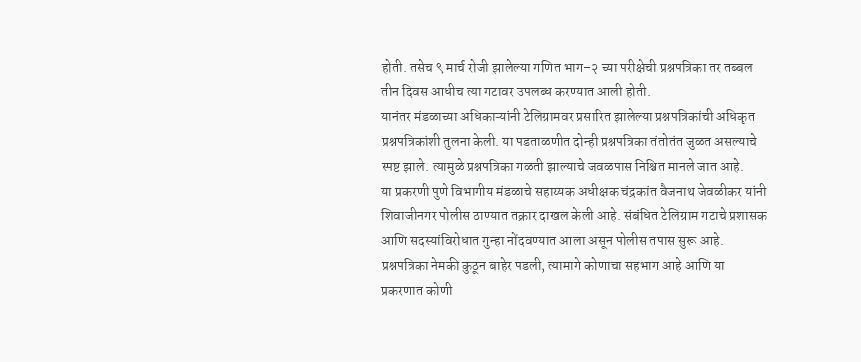होती. तसेच ९ मार्च रोजी झालेल्या गणित भाग–२ च्या परीक्षेची प्रश्नपत्रिका तर तब्बल तीन दिवस आधीच त्या गटावर उपलब्ध करण्यात आली होती.
यानंतर मंडळाच्या अधिकाऱ्यांनी टेलिग्रामवर प्रसारित झालेल्या प्रश्नपत्रिकांची अधिकृत प्रश्नपत्रिकांशी तुलना केली. या पडताळणीत दोन्ही प्रश्नपत्रिका तंतोतंत जुळत असल्याचे स्पष्ट झाले. त्यामुळे प्रश्नपत्रिका गळती झाल्याचे जवळपास निश्चित मानले जात आहे.
या प्रकरणी पुणे विभागीय मंडळाचे सहाय्यक अधीक्षक चंद्रकांत वैजनाथ जेवळीकर यांनी शिवाजीनगर पोलीस ठाण्यात तक्रार दाखल केली आहे. संबंधित टेलिग्राम गटाचे प्रशासक आणि सदस्यांविरोधात गुन्हा नोंदवण्यात आला असून पोलीस तपास सुरू आहे.
प्रश्नपत्रिका नेमकी कुठून बाहेर पडली, त्यामागे कोणाचा सहभाग आहे आणि या प्रकरणात कोणी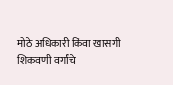मोठे अधिकारी किंवा खासगी शिकवणी वर्गांचे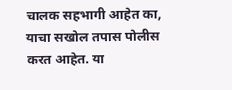चालक सहभागी आहेत का, याचा सखोल तपास पोलीस करत आहेत. या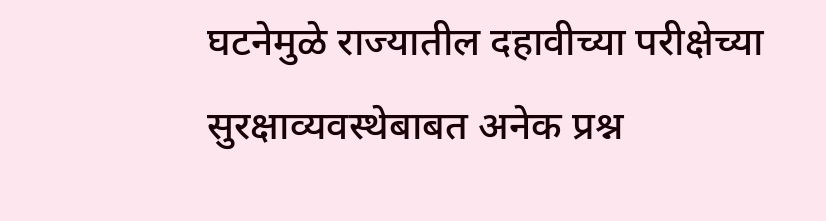घटनेमुळे राज्यातील दहावीच्या परीक्षेच्या सुरक्षाव्यवस्थेबाबत अनेक प्रश्न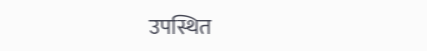उपस्थित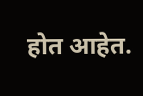होत आहेत.